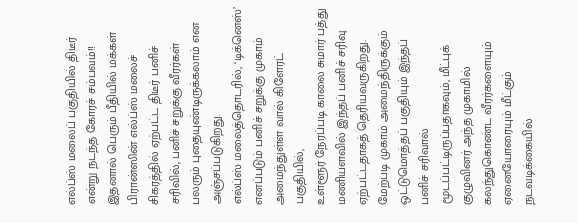எல்ப்ஸ் மலைப் பகுதியில் திடீர் என்று நடந்த கோரச் சம்பவம்!! இதனால் பெரும் பீதியில் மக்கள்
பிரான்ஸின் எல்ப்ஸ் மலைச் சிகரத்தில் ஏற்பட்ட திடீர் பனிச் சரிவில், பனிச் சறுக்கு வீரர்கள் பலரும் புதையுண்டிருக்கலாம் என அஞ்சப்படுகிறது.
எல்ப்ஸ் மலைத்தொடரில், ‘டிக்னெஸ்’ எனப்படும் பனிச் சறுக்கு முகாம் அமைந்துள்ள வால் கிளேரட் பகுதியில்,
உள்ளூர் நேரப்படி காலை சுமார் பத்து மணியளவில் இந்தப் பனிச் சரிவு ஏற்பட்டதாகத் தெரியவருகிறது.
மேற்படி முகாம் அமைந்திருக்கும் ஒட்டுமொத்தப் பகுதியும் இந்தப் பனிச் சரிவால் மூடப்பட்டிருப்பதாகவும், மீட்புக் குழுவினர் அந்த முகாமில் கலந்துகொண்ட வீரர்களையும் ஏனையோரையும் மீட்கும் நடவடிக்கையில்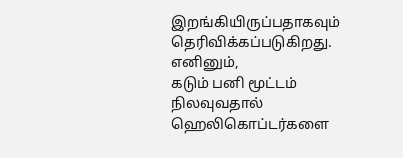இறங்கியிருப்பதாகவும் தெரிவிக்கப்படுகிறது.
எனினும்,
கடும் பனி மூட்டம் நிலவுவதால் ஹெலிகொப்டர்களை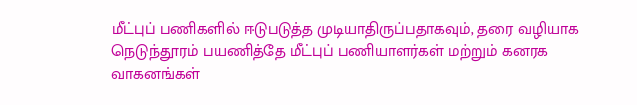மீட்புப் பணிகளில் ஈடுபடுத்த முடியாதிருப்பதாகவும், தரை வழியாக நெடுந்தூரம் பயணித்தே மீட்புப் பணியாளர்கள் மற்றும் கனரக வாகனங்கள்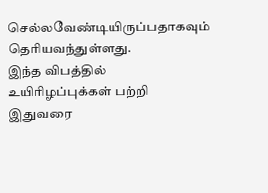செல்லவேண்டியிருப்பதாகவும் தெரியவந்துள்ளது.
இந்த விபத்தில் உயிரிழப்புக்கள் பற்றி இதுவரை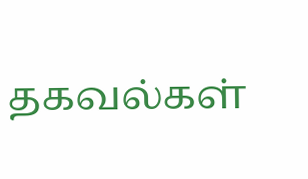தகவல்கள்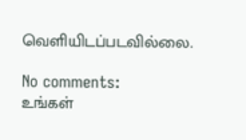வெளியிடப்படவில்லை.

No comments:
உங்கள்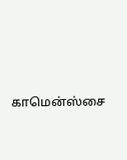காமென்ஸ்சை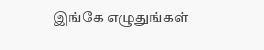இங்கே எழுதுங்கள்